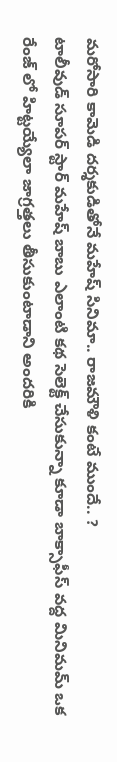మరోసారి కామెడి దర్శకుడితోనే మహేష్ సినిమా.. రాజమౌళి కంటే ముందే.. ?
టాలీవుడ్ సూపర్ స్టార్ మహేష్ బాబు ఎలాంటి కథ సెలెక్ట్ చేసుకున్నా కూడా బాక్సాఫీస్ వద్ద మినిమమ్ ఒక రేంజ్ లో హిట్టయ్యేలా జాగ్రత్తలు తీసుకుంటాడాని అందరికి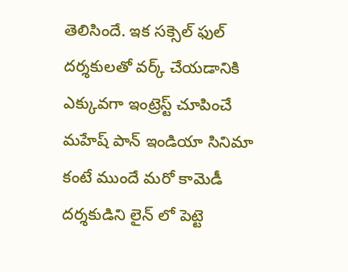తెలిసిందే. ఇక సక్సెల్ ఫుల్ దర్శకులతో వర్క్ చేయడానికి ఎక్కువగా ఇంట్రెస్ట్ చూపించే మహేష్ పాన్ ఇండియా సినిమా కంటే ముందే మరో కామెడీ దర్శకుడిని లైన్ లో పెట్టె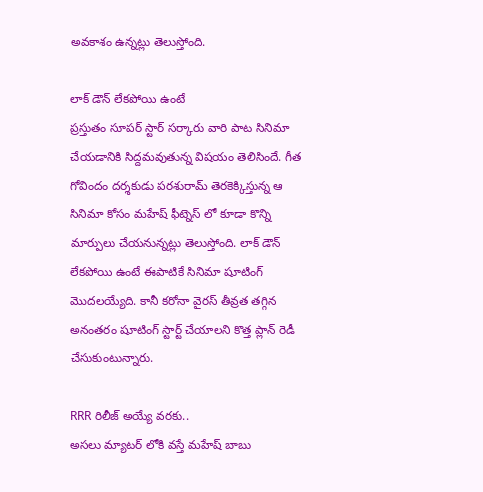అవకాశం ఉన్నట్లు తెలుస్తోంది.

లాక్ డౌన్ లేకపోయి ఉంటే
ప్రస్తుతం సూపర్ స్టార్ సర్కారు వారి పాట సినిమా చేయడానికి సిద్దమవుతున్న విషయం తెలిసిందే. గీత గోవిందం దర్శకుడు పరశురామ్ తెరకెక్కిస్తున్న ఆ సినిమా కోసం మహేష్ ఫీట్నెస్ లో కూడా కొన్ని మార్పులు చేయనున్నట్లు తెలుస్తోంది. లాక్ డౌన్ లేకపోయి ఉంటే ఈపాటికే సినిమా షూటింగ్ మొదలయ్యేది. కానీ కరోనా వైరస్ తీవ్రత తగ్గిన అనంతరం షూటింగ్ స్టార్ట్ చేయాలని కొత్త ప్లాన్ రెడీ చేసుకుంటున్నారు.

RRR రిలీజ్ అయ్యే వరకు..
అసలు మ్యాటర్ లోకి వస్తే మహేష్ బాబు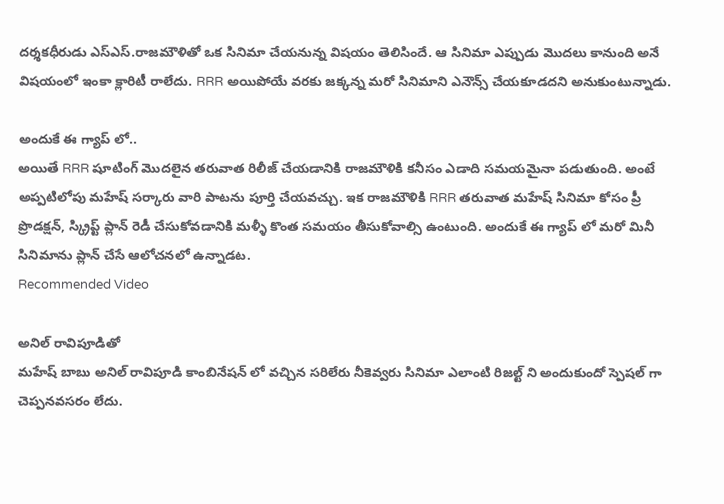దర్శకధీరుడు ఎస్ఎస్.రాజమౌళితో ఒక సినిమా చేయనున్న విషయం తెలిసిందే. ఆ సినిమా ఎప్పుడు మొదలు కానుంది అనే విషయంలో ఇంకా క్లారిటీ రాలేదు. RRR అయిపోయే వరకు జక్కన్న మరో సినిమాని ఎనౌన్స్ చేయకూడదని అనుకుంటున్నాడు.

అందుకే ఈ గ్యాప్ లో..
అయితే RRR షూటింగ్ మొదలైన తరువాత రిలీజ్ చేయడానికి రాజమౌళికి కనీసం ఎడాది సమయమైనా పడుతుంది. అంటే అప్పటిలోపు మహేష్ సర్కారు వారి పాటను పూర్తి చేయవచ్చు. ఇక రాజమౌళికి RRR తరువాత మహేష్ సినిమా కోసం ప్రీ ప్రొడక్షన్, స్క్రిప్ట్ ప్లాన్ రెడీ చేసుకోవడానికి మళ్ళీ కొంత సమయం తీసుకోవాల్సి ఉంటుంది. అందుకే ఈ గ్యాప్ లో మరో మినీ సినిమాను ప్లాన్ చేసే ఆలోచనలో ఉన్నాడట.
Recommended Video

అనిల్ రావిపూడితో
మహేష్ బాబు అనిల్ రావిపూడి కాంబినేషన్ లో వచ్చిన సరిలేరు నీకెవ్వరు సినిమా ఎలాంటి రిజల్ట్ ని అందుకుందో స్పెషల్ గా చెప్పనవసరం లేదు.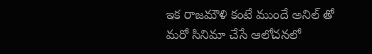ఇక రాజమౌళి కంటే ముందే అనిల్ తో మరో సినిమా చేసే ఆలోచనలో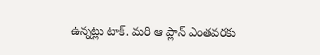ఉన్నట్లు టాక్. మరి ఆ ప్లాన్ ఎంతవరకు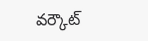వర్కౌట్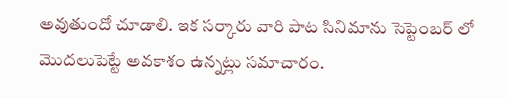అవుతుందో చూడాలి. ఇక సర్కారు వారి పాట సినిమాను సెప్టెంబర్ లో మొదలుపెట్టే అవకాశం ఉన్నట్లు సమాచారం.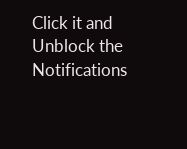Click it and Unblock the Notifications